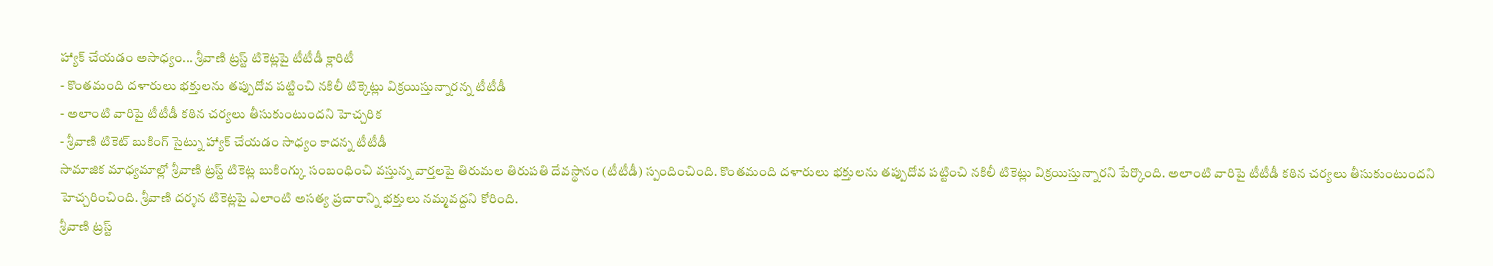హ్యాక్ చేయడం అసాధ్యం... శ్రీవాణి ట్రస్ట్ టికెట్లపై టీటీడీ క్లారిటీ
- కొంతమంది దళారులు భక్తులను తప్పుదోవ పట్టించి నకిలీ టిక్కెట్లు విక్రయిస్తున్నారన్న టీటీడీ
- అలాంటి వారిపై టీటీడీ కఠిన చర్యలు తీసుకుంటుందని హెచ్చరిక
- శ్రీవాణి టికెట్ బుకింగ్ సైట్ను హ్యాక్ చేయడం సాధ్యం కాదన్న టీటీడీ
సామాజిక మాధ్యమాల్లో శ్రీవాణి ట్రస్ట్ టికెట్ల బుకింగ్కు సంబంధించి వస్తున్న వార్తలపై తిరుమల తిరుపతి దేవస్థానం (టీటీడీ) స్పందించింది. కొంతమంది దళారులు భక్తులను తప్పుదోవ పట్టించి నకిలీ టికెట్లు విక్రయిస్తున్నారని పేర్కొంది. అలాంటి వారిపై టీటీడీ కఠిన చర్యలు తీసుకుంటుందని హెచ్చరించింది. శ్రీవాణి దర్శన టికెట్లపై ఎలాంటి అసత్య ప్రచారాన్ని భక్తులు నమ్మవద్దని కోరింది.
శ్రీవాణి ట్రస్ట్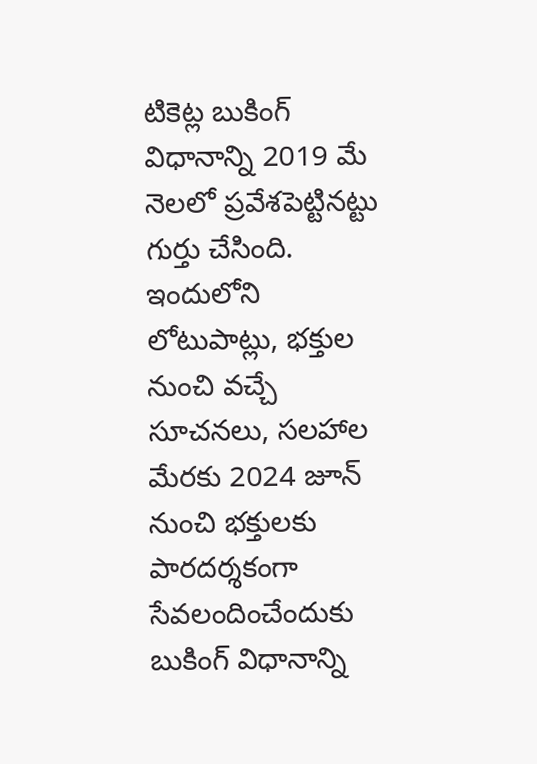టికెట్ల బుకింగ్ విధానాన్ని 2019 మే నెలలో ప్రవేశపెట్టినట్టు గుర్తు చేసింది. ఇందులోని లోటుపాట్లు, భక్తుల నుంచి వచ్చే సూచనలు, సలహాల మేరకు 2024 జూన్ నుంచి భక్తులకు పారదర్శకంగా సేవలందించేందుకు బుకింగ్ విధానాన్ని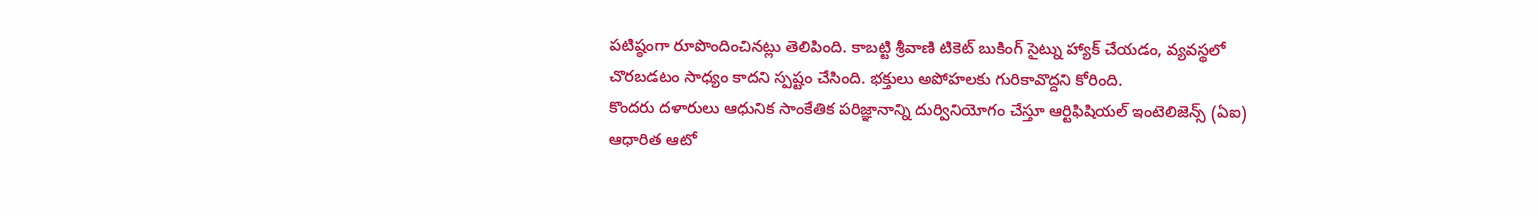పటిష్ఠంగా రూపొందించినట్లు తెలిపింది. కాబట్టి శ్రీవాణి టికెట్ బుకింగ్ సైట్ను హ్యాక్ చేయడం, వ్యవస్థలో చొరబడటం సాధ్యం కాదని స్పష్టం చేసింది. భక్తులు అపోహలకు గురికావొద్దని కోరింది.
కొందరు దళారులు ఆధునిక సాంకేతిక పరిజ్ఞానాన్ని దుర్వినియోగం చేస్తూ ఆర్టిఫిషియల్ ఇంటెలిజెన్స్ (ఏఐ) ఆధారిత ఆటో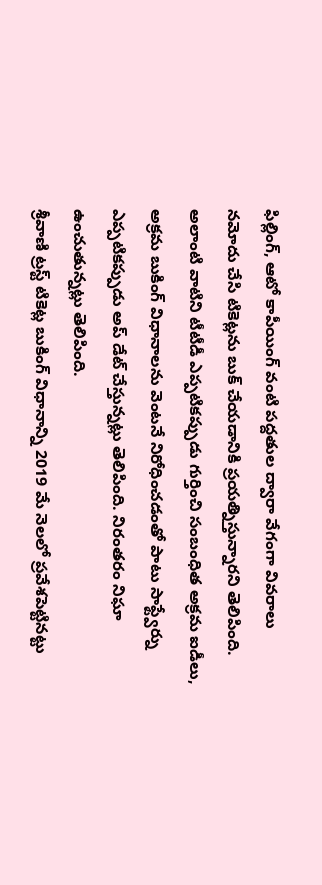ఫిల్లింగ్, ఆటో కాపీయింగ్ వంటి పద్దతుల ద్వారా వేగంగా వివరాలు నమోదు చేసి టికెట్లను బుక్ చేయడానికి ప్రయత్నిస్తున్నారని తెలిపింది. అలాంటి వాటిని టీటీడీ ఎప్పటికప్పుడు గుర్తించి సంబంధిత అక్రమ ఐడీలు, అక్రమ బుకింగ్ విధానాలను వెంటనే నిరోధించడంతో పాటు సాఫ్ట్వేర్ను ఎప్పటికప్పుడు అప్ డేట్ చేస్తున్నట్లు తెలిపింది. నిరంతరం నిఘా ఉంచుతున్నట్లు తెలిపింది.
శ్రీవాణి ట్రస్ట్ టికెట్ల బుకింగ్ విధానాన్ని 2019 మే నెలలో ప్రవేశపెట్టినట్టు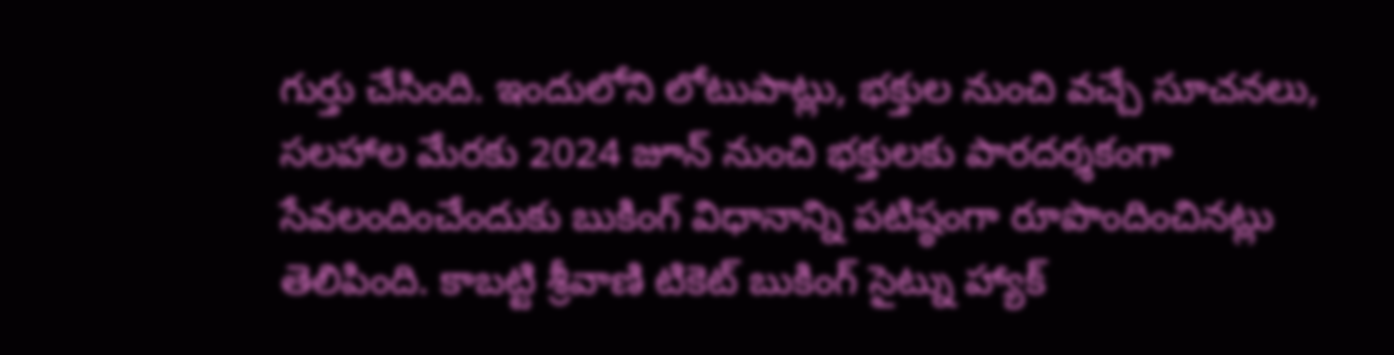గుర్తు చేసింది. ఇందులోని లోటుపాట్లు, భక్తుల నుంచి వచ్చే సూచనలు, సలహాల మేరకు 2024 జూన్ నుంచి భక్తులకు పారదర్శకంగా సేవలందించేందుకు బుకింగ్ విధానాన్ని పటిష్ఠంగా రూపొందించినట్లు తెలిపింది. కాబట్టి శ్రీవాణి టికెట్ బుకింగ్ సైట్ను హ్యాక్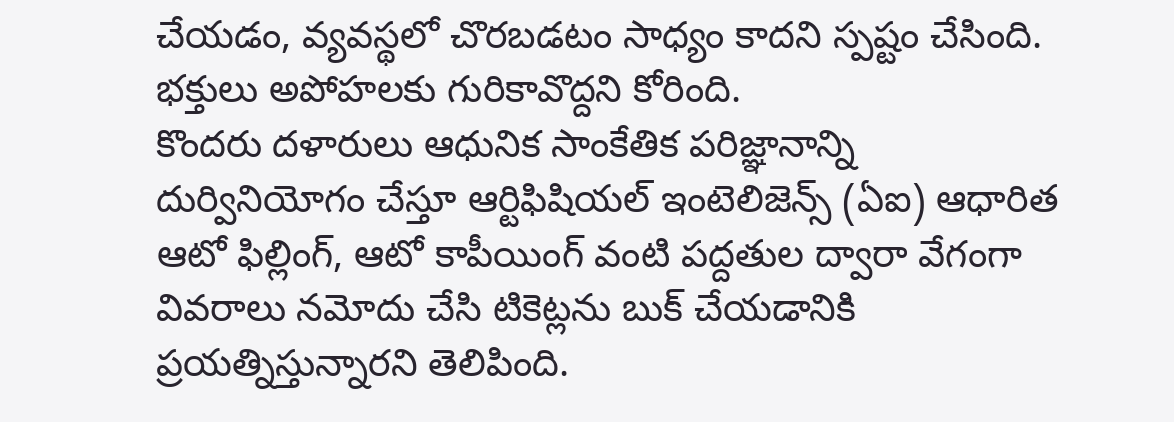చేయడం, వ్యవస్థలో చొరబడటం సాధ్యం కాదని స్పష్టం చేసింది. భక్తులు అపోహలకు గురికావొద్దని కోరింది.
కొందరు దళారులు ఆధునిక సాంకేతిక పరిజ్ఞానాన్ని దుర్వినియోగం చేస్తూ ఆర్టిఫిషియల్ ఇంటెలిజెన్స్ (ఏఐ) ఆధారిత ఆటో ఫిల్లింగ్, ఆటో కాపీయింగ్ వంటి పద్దతుల ద్వారా వేగంగా వివరాలు నమోదు చేసి టికెట్లను బుక్ చేయడానికి ప్రయత్నిస్తున్నారని తెలిపింది.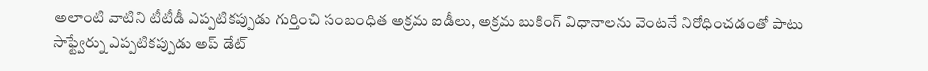అలాంటి వాటిని టీటీడీ ఎప్పటికప్పుడు గుర్తించి సంబంధిత అక్రమ ఐడీలు, అక్రమ బుకింగ్ విధానాలను వెంటనే నిరోధించడంతో పాటు సాఫ్ట్వేర్ను ఎప్పటికప్పుడు అప్ డేట్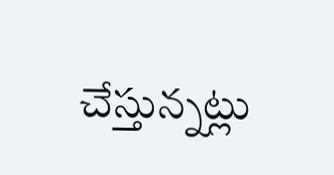చేస్తున్నట్లు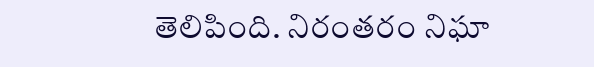తెలిపింది. నిరంతరం నిఘా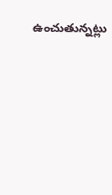ఉంచుతున్నట్లు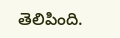తెలిపింది.